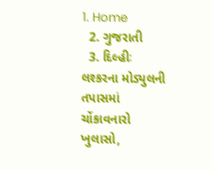1. Home
  2. ગુજરાતી
  3. દિલ્હીઃ લશ્કરના મોડ્યુલની તપાસમાં ચોંકાવનારો ખુલાસો,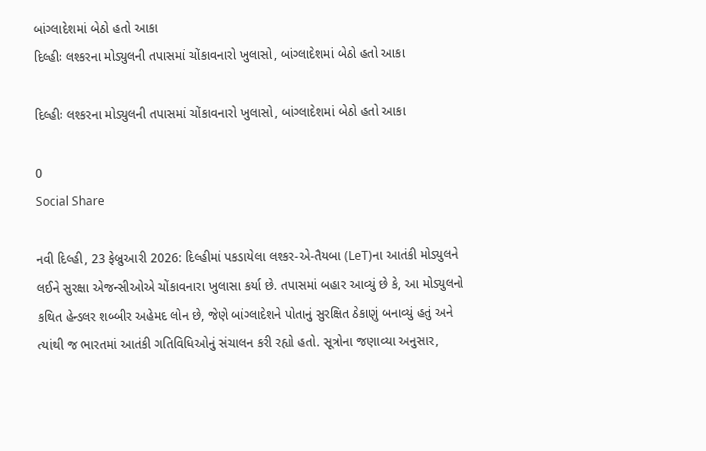બાંગ્લાદેશમાં બેઠો હતો આકા
દિલ્હીઃ લશ્કરના મોડ્યુલની તપાસમાં ચોંકાવનારો ખુલાસો, બાંગ્લાદેશમાં બેઠો હતો આકા

દિલ્હીઃ લશ્કરના મોડ્યુલની તપાસમાં ચોંકાવનારો ખુલાસો, બાંગ્લાદેશમાં બેઠો હતો આકા

0
Social Share

નવી દિલ્હી, 23 ફેબ્રુઆરી 2026: દિલ્હીમાં પકડાયેલા લશ્કર-એ-તૈયબા (LeT)ના આતંકી મોડ્યુલને લઈને સુરક્ષા એજન્સીઓએ ચોંકાવનારા ખુલાસા કર્યા છે. તપાસમાં બહાર આવ્યું છે કે, આ મોડ્યુલનો કથિત હેન્ડલર શબ્બીર અહેમદ લોન છે, જેણે બાંગ્લાદેશને પોતાનું સુરક્ષિત ઠેકાણું બનાવ્યું હતું અને ત્યાંથી જ ભારતમાં આતંકી ગતિવિધિઓનું સંચાલન કરી રહ્યો હતો. સૂત્રોના જણાવ્યા અનુસાર,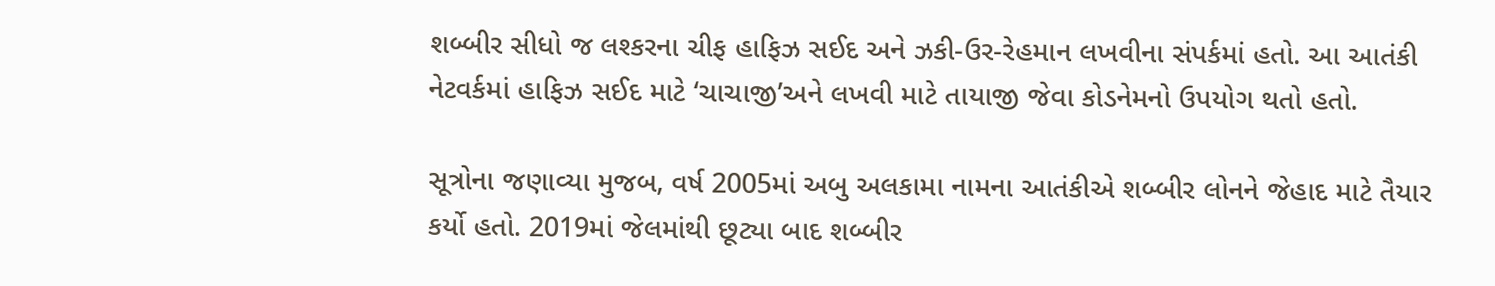શબ્બીર સીધો જ લશ્કરના ચીફ હાફિઝ સઈદ અને ઝકી-ઉર-રેહમાન લખવીના સંપર્કમાં હતો. આ આતંકી નેટવર્કમાં હાફિઝ સઈદ માટે ‘ચાચાજી’અને લખવી માટે તાયાજી જેવા કોડનેમનો ઉપયોગ થતો હતો.

સૂત્રોના જણાવ્યા મુજબ, વર્ષ 2005માં અબુ અલકામા નામના આતંકીએ શબ્બીર લોનને જેહાદ માટે તૈયાર કર્યો હતો. 2019માં જેલમાંથી છૂટ્યા બાદ શબ્બીર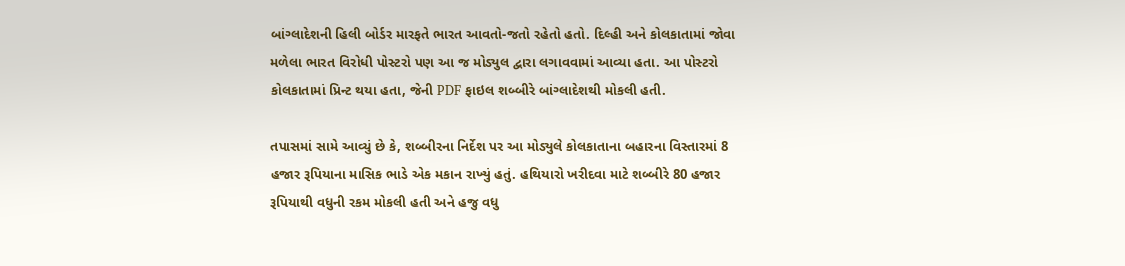બાંગ્લાદેશની હિલી બોર્ડર મારફતે ભારત આવતો-જતો રહેતો હતો. દિલ્હી અને કોલકાતામાં જોવા મળેલા ભારત વિરોધી પોસ્ટરો પણ આ જ મોડ્યુલ દ્વારા લગાવવામાં આવ્યા હતા. આ પોસ્ટરો કોલકાતામાં પ્રિન્ટ થયા હતા, જેની PDF ફાઇલ શબ્બીરે બાંગ્લાદેશથી મોકલી હતી.

તપાસમાં સામે આવ્યું છે કે, શબ્બીરના નિર્દેશ પર આ મોડ્યુલે કોલકાતાના બહારના વિસ્તારમાં 8 હજાર રૂપિયાના માસિક ભાડે એક મકાન રાખ્યું હતું. હથિયારો ખરીદવા માટે શબ્બીરે 80 હજાર રૂપિયાથી વધુની રકમ મોકલી હતી અને હજુ વધુ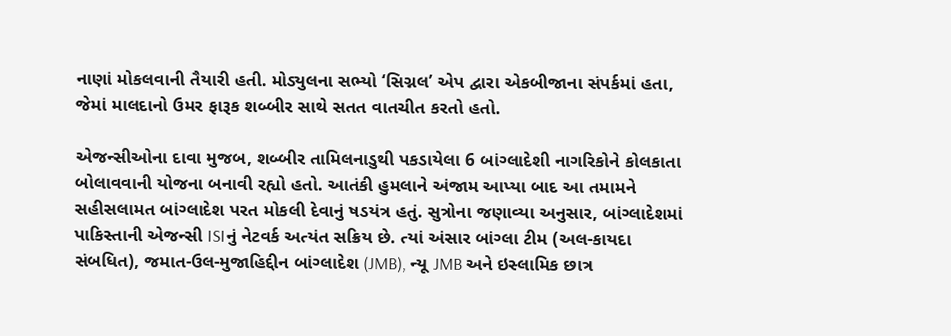નાણાં મોકલવાની તૈયારી હતી. મોડ્યુલના સભ્યો ‘સિગ્નલ’ એપ દ્વારા એકબીજાના સંપર્કમાં હતા, જેમાં માલદાનો ઉમર ફારૂક શબ્બીર સાથે સતત વાતચીત કરતો હતો.

એજન્સીઓના દાવા મુજબ, શબ્બીર તામિલનાડુથી પકડાયેલા 6 બાંગ્લાદેશી નાગરિકોને કોલકાતા બોલાવવાની યોજના બનાવી રહ્યો હતો. આતંકી હુમલાને અંજામ આપ્યા બાદ આ તમામને સહીસલામત બાંગ્લાદેશ પરત મોકલી દેવાનું ષડયંત્ર હતું. સુત્રોના જણાવ્યા અનુસાર, બાંગ્લાદેશમાં પાકિસ્તાની એજન્સી ISIનું નેટવર્ક અત્યંત સક્રિય છે. ત્યાં અંસાર બાંગ્લા ટીમ (અલ-કાયદા સંબધિત), જમાત-ઉલ-મુજાહિદ્દીન બાંગ્લાદેશ (JMB), ન્યૂ JMB અને ઇસ્લામિક છાત્ર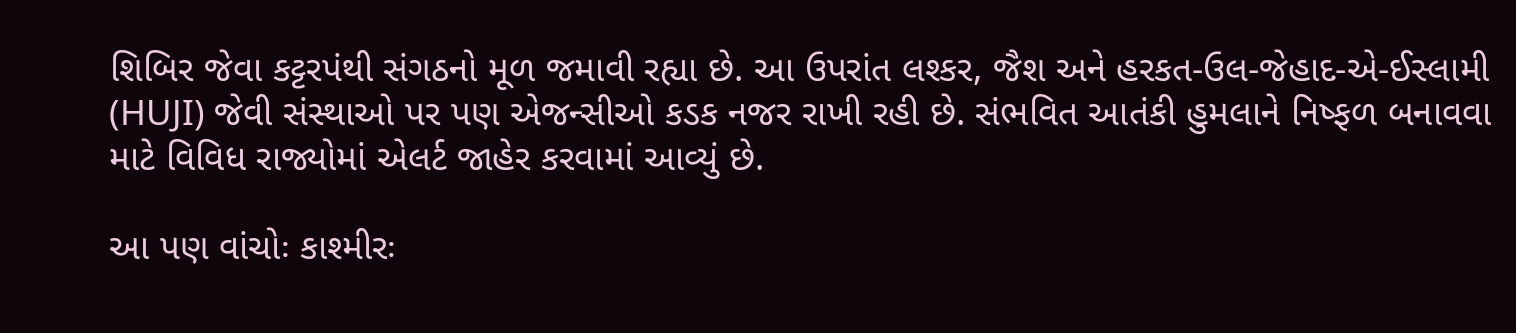શિબિર જેવા કટ્ટરપંથી સંગઠનો મૂળ જમાવી રહ્યા છે. આ ઉપરાંત લશ્કર, જૈશ અને હરકત-ઉલ-જેહાદ-એ-ઈસ્લામી (HUJI) જેવી સંસ્થાઓ પર પણ એજન્સીઓ કડક નજર રાખી રહી છે. સંભવિત આતંકી હુમલાને નિષ્ફળ બનાવવા માટે વિવિધ રાજ્યોમાં એલર્ટ જાહેર કરવામાં આવ્યું છે.

આ પણ વાંચોઃ કાશ્મીરઃ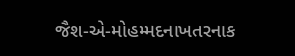જૈશ-એ-મોહમ્મદનાખતરનાક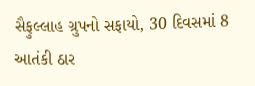સૈફુલ્લાહ ગ્રુપનો સફાયો, 30 દિવસમાં 8 આતંકી ઠાર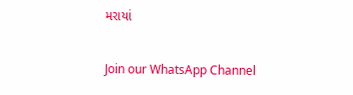મરાયાં

Join our WhatsApp Channel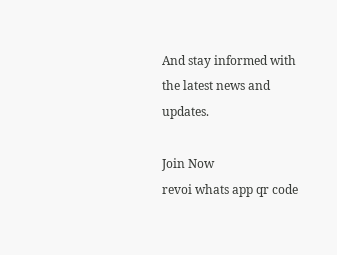And stay informed with the latest news and updates.

Join Now
revoi whats app qr code